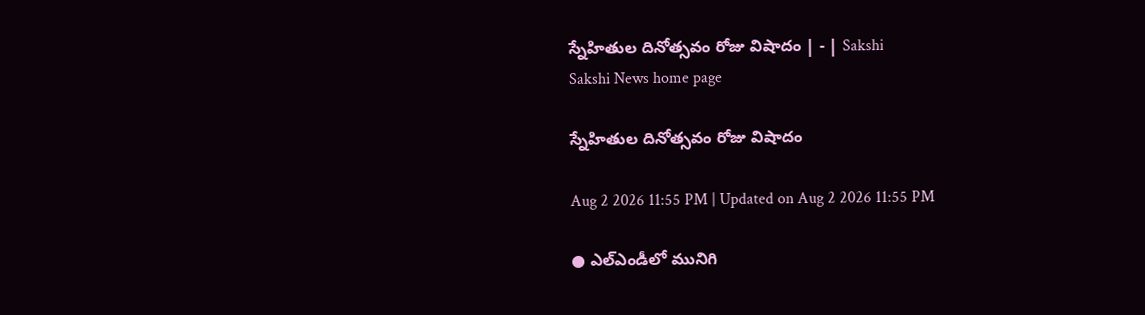స్నేహితుల దినోత్సవం రోజు విషాదం | - | Sakshi
Sakshi News home page

స్నేహితుల దినోత్సవం రోజు విషాదం

Aug 2 2026 11:55 PM | Updated on Aug 2 2026 11:55 PM

● ఎల్‌ఎండీలో మునిగి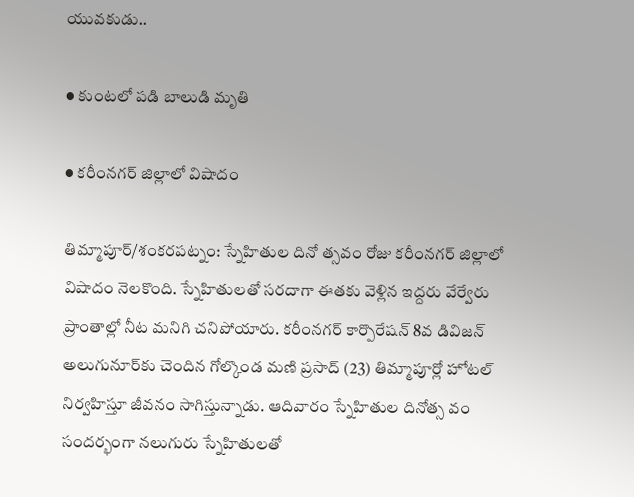యువకుడు..

● కుంటలో పడి బాలుడి మృతి

● కరీంనగర్‌ జిల్లాలో విషాదం

తిమ్మాపూర్‌/శంకరపట్నం: స్నేహితుల దినో త్సవం రోజు కరీంనగర్‌ జిల్లాలో విషాదం నెలకొంది. స్నేహితులతో సరదాగా ఈతకు వెళ్లిన ఇద్దరు వేర్వేరు ప్రాంతాల్లో నీట మనిగి చనిపోయారు. కరీంనగర్‌ కార్పొరేషన్‌ 8వ డివిజన్‌ అలుగునూర్‌కు చెందిన గోల్కొండ మణి ప్రసాద్‌ (23) తిమ్మాపూర్లో హోటల్‌ నిర్వహిస్తూ జీవనం సాగిస్తున్నాడు. ఆదివారం స్నేహితుల దినోత్స వం సందర్భంగా నలుగురు స్నేహితులతో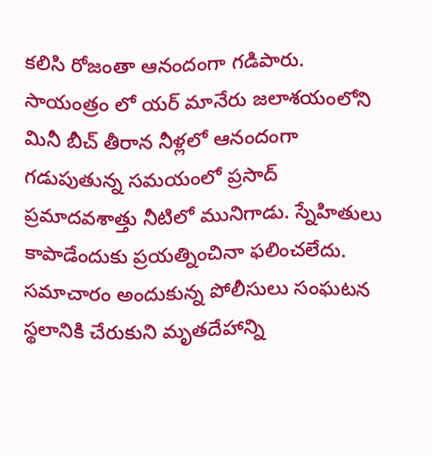కలిసి రోజంతా ఆనందంగా గడిపారు. సాయంత్రం లో యర్‌ మానేరు జలాశయంలోని మినీ బీచ్‌ తీరాన నీళ్లలో ఆనందంగా గడుపుతున్న సమయంలో ప్రసాద్‌ ప్రమాదవశాత్తు నీటిలో మునిగాడు. స్నేహితులు కాపాడేందుకు ప్రయత్నించినా ఫలించలేదు. సమాచారం అందుకున్న పోలీసులు సంఘటన స్థలానికి చేరుకుని మృతదేహాన్ని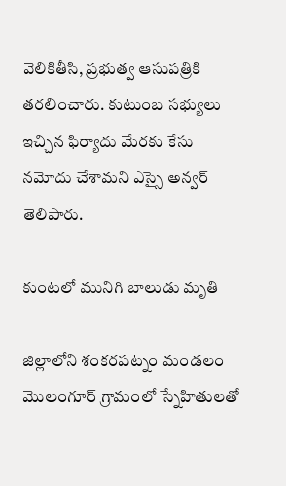వెలికితీసి, ప్రభుత్వ ఆసుపత్రికి తరలించారు. కుటుంబ సభ్యులు ఇచ్చిన ఫిర్యాదు మేరకు కేసు నమోదు చేశామని ఎస్సై అన్వర్‌ తెలిపారు.

కుంటలో మునిగి బాలుడు మృతి

జిల్లాలోని శంకరపట్నం మండలం మొలంగూర్‌ గ్రామంలో స్నేహితులతో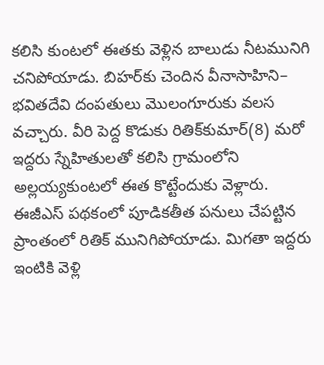కలిసి కుంటలో ఈతకు వెళ్లిన బాలుడు నీటమునిగి చనిపోయాడు. బిహర్‌కు చెందిన వీనాసాహిని– భవితదేవి దంపతులు మొలంగూరుకు వలస వచ్చారు. వీరి పెద్ద కొడుకు రితిక్‌కుమార్‌(8) మరో ఇద్దరు స్నేహితులతో కలిసి గ్రామంలోని అల్లయ్యకుంటలో ఈత కొట్టేందుకు వెళ్లారు. ఈజీఎస్‌ పథకంలో పూడికతీత పనులు చేపట్టిన ప్రాంతంలో రితిక్‌ మునిగిపోయాడు. మిగతా ఇద్దరు ఇంటికి వెళ్లి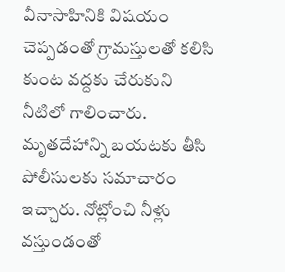వీనాసాహినికి విషయం చెప్పడంతో గ్రామస్తులతో కలిసి కుంట వద్దకు చేరుకుని నీటిలో గాలించారు. మృతదేహాన్ని బయటకు తీసి పోలీసులకు సమాచారం ఇచ్చారు. నోట్లోంచి నీళ్లు వస్తుండంతో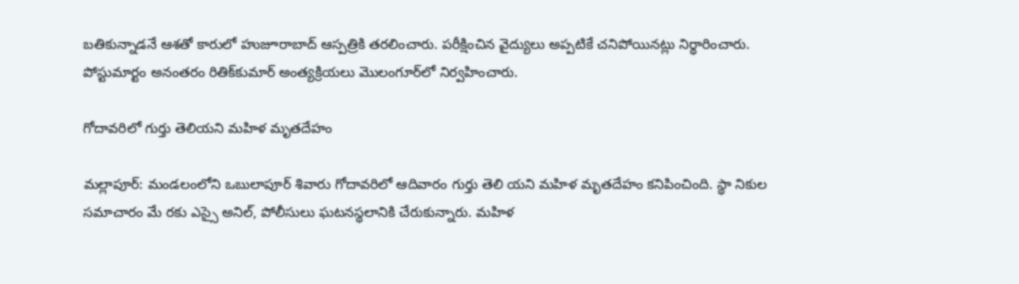బతికున్నాడనే ఆశతో కారులో హుజూరాబాద్‌ ఆస్పత్రికి తరలించారు. పరీక్షించిన వైద్యులు అప్పటికే చనిపోయినట్లు నిర్థారించారు. పోస్టుమార్టం అనంతరం రితిక్‌కుమార్‌ అంత్యక్రియలు మొలంగూర్‌లో నిర్వహించారు.

గోదావరిలో గుర్తు తెలియని మహిళ మృతదేహం

మల్లాపూర్‌: మండలంలోని ఒబులాపూర్‌ శివారు గోదావరిలో ఆదివారం గుర్తు తెలి యని మహిళ మృతదేహం కనిపించింది. స్థా నికుల సమాచారం మే రకు ఎస్సై అనిల్‌, పోలీసులు ఘటనస్థలానికి చేరుకున్నారు. మహిళ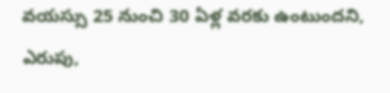వయస్సు 25 నుంచి 30 ఏళ్ల వరకు ఉంటుందని, ఎరుపు,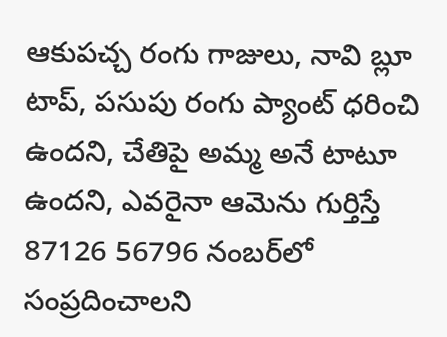ఆకుపచ్చ రంగు గాజులు, నావి బ్లూ టాప్‌, పసుపు రంగు ప్యాంట్‌ ధరించి ఉందని, చేతిపై అమ్మ అనే టాటూ ఉందని, ఎవరైనా ఆమెను గుర్తిస్తే 87126 56796 నంబర్‌లో సంప్రదించాలని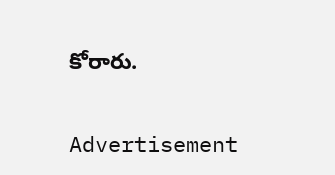కోరారు.

Advertisement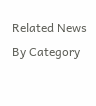Related News By Category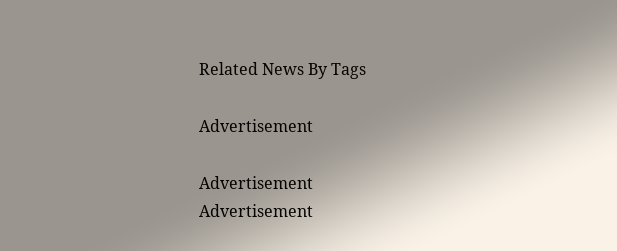Related News By Tags

Advertisement

Advertisement
Advertisement